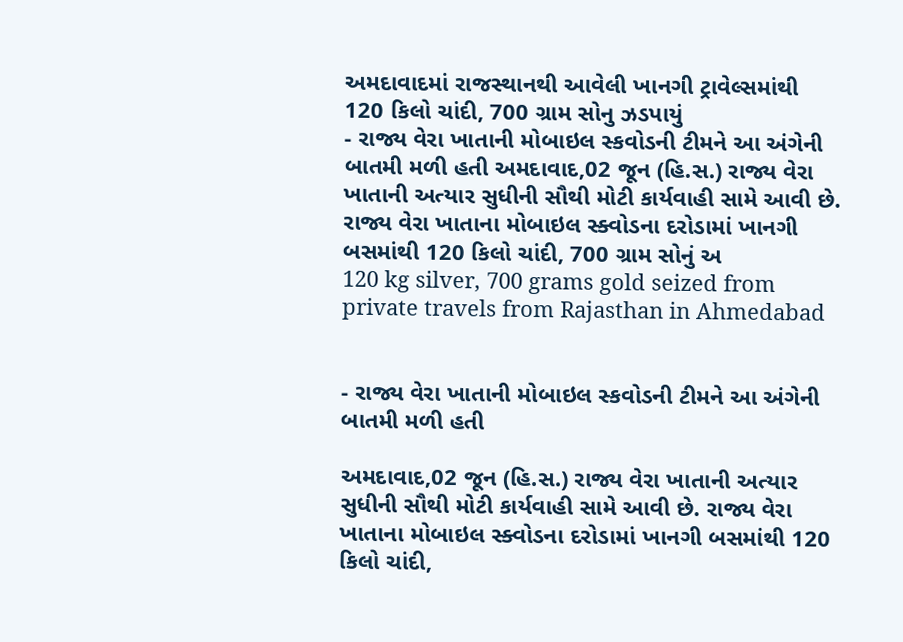અમદાવાદમાં રાજસ્થાનથી આવેલી ખાનગી ટ્રાવેલ્સમાંથી 120 કિલો ચાંદી, 700 ગ્રામ સોનુ ઝડપાયું
- રાજ્ય વેરા ખાતાની મોબાઇલ સ્કવોડની ટીમને આ અંગેની બાતમી મળી હતી અમદાવાદ,02 જૂન (હિ.સ.) રાજ્ય વેરા ખાતાની અત્યાર સુધીની સૌથી મોટી કાર્યવાહી સામે આવી છે. રાજ્ય વેરા ખાતાના મોબાઇલ સ્ક્વોડના દરોડામાં ખાનગી બસમાંથી 120 કિલો ચાંદી, 700 ગ્રામ સોનું અ
120 kg silver, 700 grams gold seized from private travels from Rajasthan in Ahmedabad


- રાજ્ય વેરા ખાતાની મોબાઇલ સ્કવોડની ટીમને આ અંગેની બાતમી મળી હતી

અમદાવાદ,02 જૂન (હિ.સ.) રાજ્ય વેરા ખાતાની અત્યાર સુધીની સૌથી મોટી કાર્યવાહી સામે આવી છે. રાજ્ય વેરા ખાતાના મોબાઇલ સ્ક્વોડના દરોડામાં ખાનગી બસમાંથી 120 કિલો ચાંદી,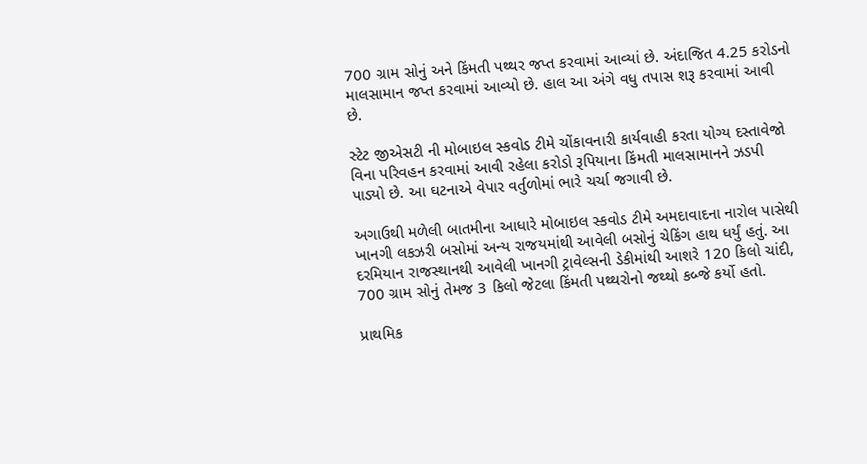700 ગ્રામ સોનું અને કિંમતી પથ્થર જપ્ત કરવામાં આવ્યાં છે. અંદાજિત 4.25 કરોડનો માલસામાન જપ્ત કરવામાં આવ્યો છે. હાલ આ અંગે વધુ તપાસ શરૂ કરવામાં આવી છે.

સ્ટેટ જીએસટી ની મોબાઇલ સ્કવોડ ટીમે ચોંકાવનારી કાર્યવાહી કરતા યોગ્ય દસ્તાવેજો વિના પરિવહન કરવામાં આવી રહેલા કરોડો રૂપિયાના કિંમતી માલસામાનને ઝડપી પાડ્યો છે. આ ઘટનાએ વેપાર વર્તુળોમાં ભારે ચર્ચા જગાવી છે.

અગાઉથી મળેલી બાતમીના આધારે મોબાઇલ સ્કવોડ ટીમે અમદાવાદના નારોલ પાસેથી ખાનગી લકઝરી બસોમાં અન્ય રાજયમાંથી આવેલી બસોનું ચેકિંગ હાથ ધર્યું હતું. આ દરમિયાન રાજસ્થાનથી આવેલી ખાનગી ટ્રાવેલ્સની ડેકીમાંથી આશરે 120 કિલો ચાંદી, 700 ગ્રામ સોનું તેમજ 3 કિલો જેટલા કિંમતી પથ્થરોનો જથ્થો કબ્જે કર્યો હતો.

પ્રાથમિક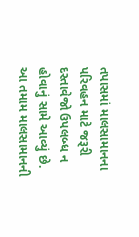તપાસમાં માલસામાનના પરિવહન માટે જરૂરી દસ્તાવેજો ઉપલબ્ધ ન હોવાનું સામે આવ્યું છે. આ તમામ માલસામાનની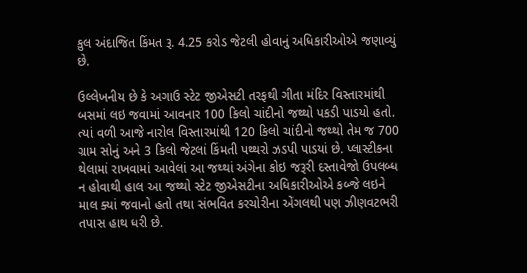કુલ અંદાજિત કિંમત રૂ. 4.25 કરોડ જેટલી હોવાનું અધિકારીઓએ જણાવ્યું છે.

ઉલ્લેખનીય છે કે અગાઉ સ્ટેટ જીએસટી તરફથી ગીતા મંદિર વિસ્તારમાંથી બસમાં લઇ જવામાં આવનાર 100 કિલો ચાંદીનો જથ્થો પકડી પાડયો હતો. ત્યાં વળી આજે નારોલ વિસ્તારમાંથી 120 કિલો ચાંદીનો જથ્થો તેમ જ 700 ગ્રામ સોનું અને 3 કિલો જેટલાં કિંમતી પથ્થરો ઝડપી પાડયાં છે. પ્લાસ્ટીકના થેલામાં રાખવામાં આવેલાં આ જથ્થાં અંગેના કોઇ જરૂરી દસ્તાવેજો ઉપલબ્ધ ન હોવાથી હાલ આ જથ્થો સ્ટેટ જીએસટીના અધિકારીઓએ કબ્જે લઇને માલ ક્યાં જવાનો હતો તથા સંભવિત કરચોરીના એંગલથી પણ ઝીણવટભરી તપાસ હાથ ધરી છે.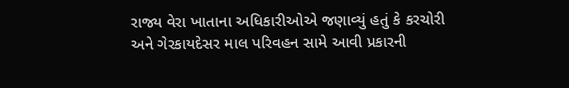રાજ્ય વેરા ખાતાના અધિકારીઓએ જણાવ્યું હતું કે કરચોરી અને ગેરકાયદેસર માલ પરિવહન સામે આવી પ્રકારની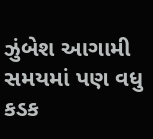ઝુંબેશ આગામી સમયમાં પણ વધુ કડક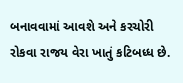બનાવવામાં આવશે અને કરચોરી રોકવા રાજય વેરા ખાતું કટિબધ્ધ છે.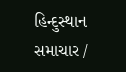હિન્દુસ્થાન સમાચાર /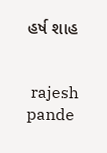હર્ષ શાહ


 rajesh pande